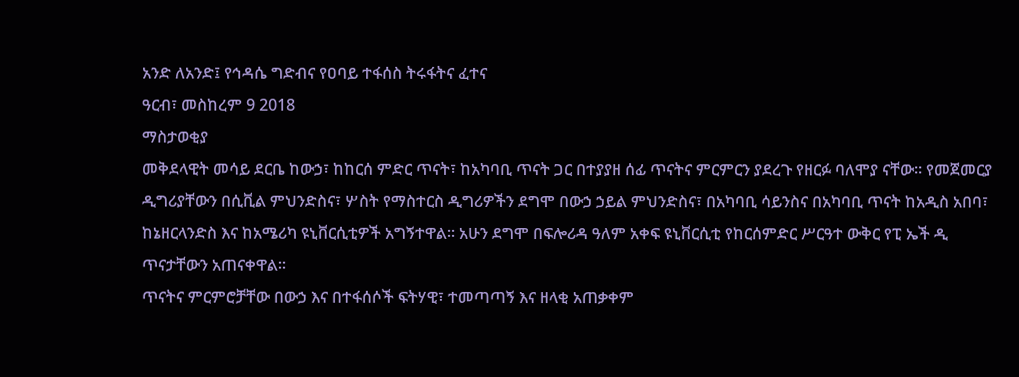አንድ ለአንድ፤ የኅዳሴ ግድብና የዐባይ ተፋሰስ ትሩፋትና ፈተና
ዓርብ፣ መስከረም 9 2018
ማስታወቂያ
መቅደላዊት መሳይ ደርቤ ከውኃ፣ ከከርሰ ምድር ጥናት፣ ከአካባቢ ጥናት ጋር በተያያዘ ሰፊ ጥናትና ምርምርን ያደረጉ የዘርፉ ባለሞያ ናቸው። የመጀመርያ ዲግሪያቸውን በሲቪል ምህንድስና፣ ሦስት የማስተርስ ዲግሪዎችን ደግሞ በውኃ ኃይል ምህንድስና፣ በአካባቢ ሳይንስና በአካባቢ ጥናት ከአዲስ አበባ፣ ከኔዘርላንድስ እና ከአሜሪካ ዩኒቨርሲቲዎች አግኝተዋል። አሁን ደግሞ በፍሎሪዳ ዓለም አቀፍ ዩኒቨርሲቲ የከርሰምድር ሥርዓተ ውቅር የፒ ኤች ዲ ጥናታቸውን አጠናቀዋል።
ጥናትና ምርምሮቻቸው በውኃ እና በተፋሰሶች ፍትሃዊ፣ ተመጣጣኝ እና ዘላቂ አጠቃቀም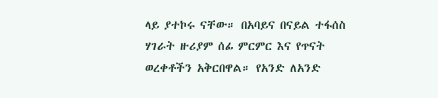ላይ ያተኮሩ ናቸው። በአባይና በናይል ተፋሰስ ሃገራት ዙሪያም ሰፊ ምርምር እና የጥናት ወረቀቶችን አቅርበዋል። የአንድ ለአንድ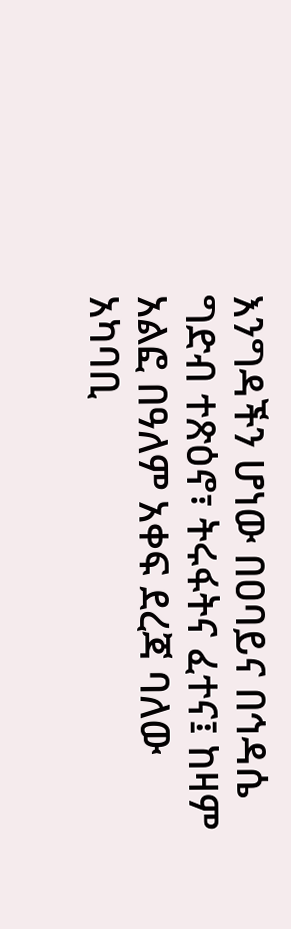እንግዳችን ሆነው በዐባይና በኅዳሴ ግድብ ተጽዕኖ፣ ትሩፋትና ፈተና፤ ከዛም አልፎ በዓለም አቀፍ ደረጃ ባለው አካባቢ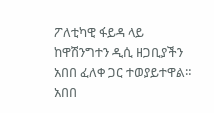ፖለቲካዊ ፋይዳ ላይ ከዋሽንግተን ዲሲ ዘጋቢያችን አበበ ፈለቀ ጋር ተወያይተዋል።
አበበ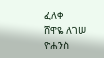ፈለቀ
ሸዋዬ ለገሠ
ዮሐንስ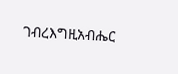ገብረእግዚአብሔር